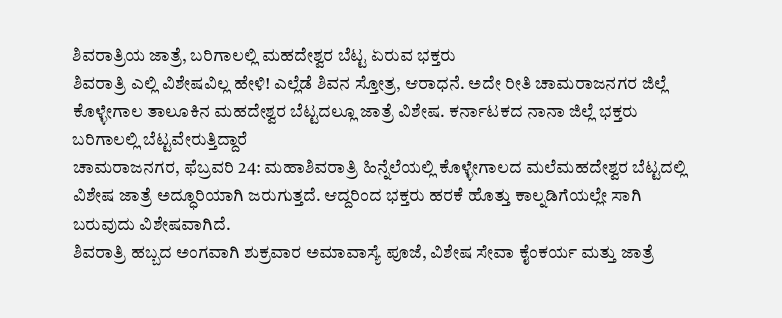ಶಿವರಾತ್ರಿಯ ಜಾತ್ರೆ, ಬರಿಗಾಲಲ್ಲಿ ಮಹದೇಶ್ವರ ಬೆಟ್ಟ ಏರುವ ಭಕ್ತರು
ಶಿವರಾತ್ರಿ ಎಲ್ಲಿ ವಿಶೇಷವಿಲ್ಲ ಹೇಳಿ! ಎಲ್ಲೆಡೆ ಶಿವನ ಸ್ತೋತ್ರ, ಆರಾಧನೆ. ಅದೇ ರೀತಿ ಚಾಮರಾಜನಗರ ಜಿಲ್ಲೆ ಕೊಳ್ಳೇಗಾಲ ತಾಲೂಕಿನ ಮಹದೇಶ್ವರ ಬೆಟ್ಟದಲ್ಲೂ ಜಾತ್ರೆ ವಿಶೇಷ. ಕರ್ನಾಟಕದ ನಾನಾ ಜಿಲ್ಲೆ ಭಕ್ತರು ಬರಿಗಾಲಲ್ಲಿ ಬೆಟ್ಟವೇರುತ್ತಿದ್ದಾರೆ
ಚಾಮರಾಜನಗರ, ಫೆಬ್ರವರಿ 24: ಮಹಾಶಿವರಾತ್ರಿ ಹಿನ್ನೆಲೆಯಲ್ಲಿ ಕೊಳ್ಳೇಗಾಲದ ಮಲೆಮಹದೇಶ್ವರ ಬೆಟ್ಟದಲ್ಲಿ ವಿಶೇಷ ಜಾತ್ರೆ ಅದ್ಧೂರಿಯಾಗಿ ಜರುಗುತ್ತದೆ. ಆದ್ದರಿಂದ ಭಕ್ತರು ಹರಕೆ ಹೊತ್ತು ಕಾಲ್ನಡಿಗೆಯಲ್ಲೇ ಸಾಗಿ ಬರುವುದು ವಿಶೇಷವಾಗಿದೆ.
ಶಿವರಾತ್ರಿ ಹಬ್ಬದ ಅಂಗವಾಗಿ ಶುಕ್ರವಾರ ಅಮಾವಾಸ್ಯೆ ಪೂಜೆ, ವಿಶೇಷ ಸೇವಾ ಕೈಂಕರ್ಯ ಮತ್ತು ಜಾತ್ರೆ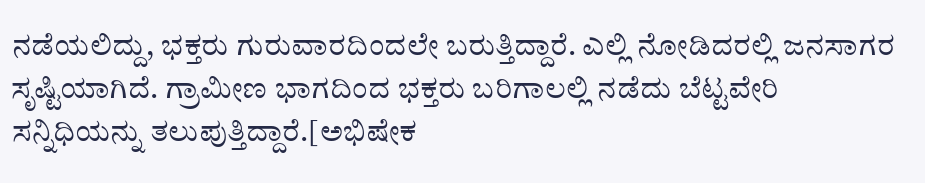ನಡೆಯಲಿದ್ದು, ಭಕ್ತರು ಗುರುವಾರದಿಂದಲೇ ಬರುತ್ತಿದ್ದಾರೆ. ಎಲ್ಲಿ ನೋಡಿದರಲ್ಲಿ ಜನಸಾಗರ ಸೃಷ್ಟಿಯಾಗಿದೆ. ಗ್ರಾಮೀಣ ಭಾಗದಿಂದ ಭಕ್ತರು ಬರಿಗಾಲಲ್ಲಿ ನಡೆದು ಬೆಟ್ಟವೇರಿ ಸನ್ನಿಧಿಯನ್ನು ತಲುಪುತ್ತಿದ್ದಾರೆ.[ಅಭಿಷೇಕ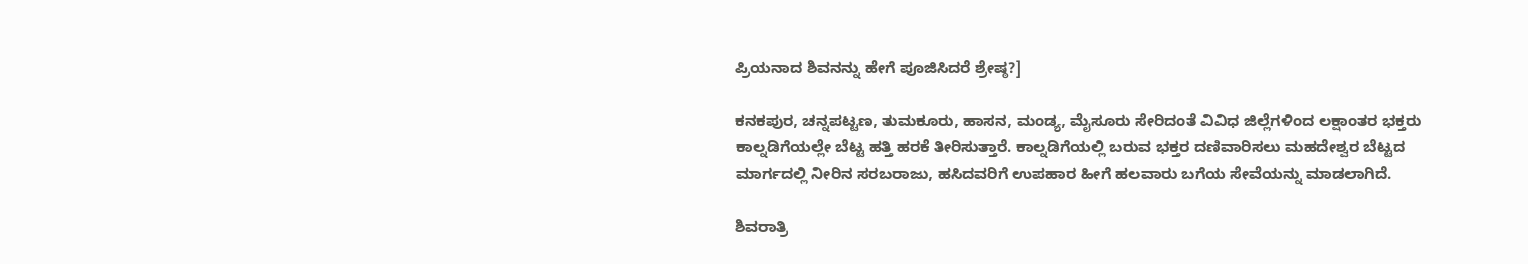ಪ್ರಿಯನಾದ ಶಿವನನ್ನು ಹೇಗೆ ಪೂಜಿಸಿದರೆ ಶ್ರೇಷ್ಠ?]

ಕನಕಪುರ, ಚನ್ನಪಟ್ಟಣ, ತುಮಕೂರು, ಹಾಸನ, ಮಂಡ್ಯ, ಮೈಸೂರು ಸೇರಿದಂತೆ ವಿವಿಧ ಜಿಲ್ಲೆಗಳಿಂದ ಲಕ್ಷಾಂತರ ಭಕ್ತರು ಕಾಲ್ನಡಿಗೆಯಲ್ಲೇ ಬೆಟ್ಟ ಹತ್ತಿ ಹರಕೆ ತೀರಿಸುತ್ತಾರೆ. ಕಾಲ್ನಡಿಗೆಯಲ್ಲಿ ಬರುವ ಭಕ್ತರ ದಣಿವಾರಿಸಲು ಮಹದೇಶ್ವರ ಬೆಟ್ಟದ ಮಾರ್ಗದಲ್ಲಿ ನೀರಿನ ಸರಬರಾಜು, ಹಸಿದವರಿಗೆ ಉಪಹಾರ ಹೀಗೆ ಹಲವಾರು ಬಗೆಯ ಸೇವೆಯನ್ನು ಮಾಡಲಾಗಿದೆ.

ಶಿವರಾತ್ರಿ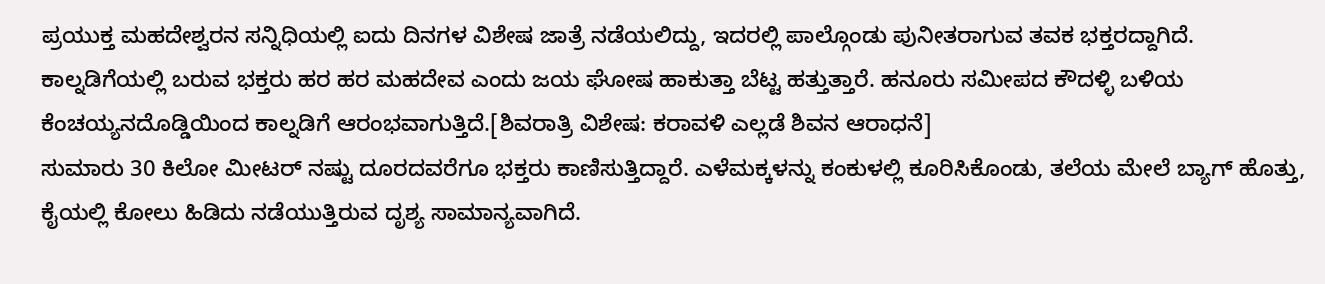ಪ್ರಯುಕ್ತ ಮಹದೇಶ್ವರನ ಸನ್ನಿಧಿಯಲ್ಲಿ ಐದು ದಿನಗಳ ವಿಶೇಷ ಜಾತ್ರೆ ನಡೆಯಲಿದ್ದು, ಇದರಲ್ಲಿ ಪಾಲ್ಗೊಂಡು ಪುನೀತರಾಗುವ ತವಕ ಭಕ್ತರದ್ದಾಗಿದೆ. ಕಾಲ್ನಡಿಗೆಯಲ್ಲಿ ಬರುವ ಭಕ್ತರು ಹರ ಹರ ಮಹದೇವ ಎಂದು ಜಯ ಘೋಷ ಹಾಕುತ್ತಾ ಬೆಟ್ಟ ಹತ್ತುತ್ತಾರೆ. ಹನೂರು ಸಮೀಪದ ಕೌದಳ್ಳಿ ಬಳಿಯ ಕೆಂಚಯ್ಯನದೊಡ್ಡಿಯಿಂದ ಕಾಲ್ನಡಿಗೆ ಆರಂಭವಾಗುತ್ತಿದೆ.[ಶಿವರಾತ್ರಿ ವಿಶೇಷ: ಕರಾವಳಿ ಎಲ್ಲಡೆ ಶಿವನ ಆರಾಧನೆ]
ಸುಮಾರು 30 ಕಿಲೋ ಮೀಟರ್ ನಷ್ಟು ದೂರದವರೆಗೂ ಭಕ್ತರು ಕಾಣಿಸುತ್ತಿದ್ದಾರೆ. ಎಳೆಮಕ್ಕಳನ್ನು ಕಂಕುಳಲ್ಲಿ ಕೂರಿಸಿಕೊಂಡು, ತಲೆಯ ಮೇಲೆ ಬ್ಯಾಗ್ ಹೊತ್ತು, ಕೈಯಲ್ಲಿ ಕೋಲು ಹಿಡಿದು ನಡೆಯುತ್ತಿರುವ ದೃಶ್ಯ ಸಾಮಾನ್ಯವಾಗಿದೆ.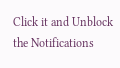Click it and Unblock the Notifications